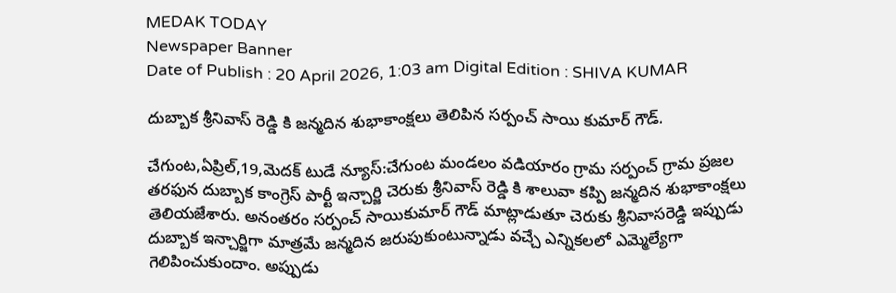MEDAK TODAY
Newspaper Banner
Date of Publish : 20 April 2026, 1:03 am Digital Edition : SHIVA KUMAR

దుబ్బాక శ్రీనివాస్ రెడ్డి కి జన్మదిన శుభాకాంక్షలు తెలిపిన సర్పంచ్ సాయి కుమార్ గౌడ్.

చేగుంట,ఏప్రిల్,19,మెదక్ టుడే న్యూస్:చేగుంట మండలం వడియారం గ్రామ సర్పంచ్ గ్రామ ప్రజల తరఫున దుబ్బాక కాంగ్రెస్ పార్టీ ఇన్చార్జి చెరుకు శ్రీనివాస్ రెడ్డి కి శాలువా కప్పి జన్మదిన శుభాకాంక్షలు తెలియజేశారు. అనంతరం సర్పంచ్ సాయికుమార్ గౌడ్ మాట్లాడుతూ చెరుకు శ్రీనివాసరెడ్డి ఇప్పుడు దుబ్బాక ఇన్చార్జిగా మాత్రమే జన్మదిన జరుపుకుంటున్నాడు వచ్చే ఎన్నికలలో ఎమ్మెల్యేగా గెలిపించుకుందాం. అప్పుడు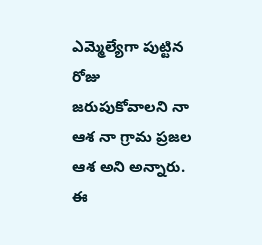ఎమ్మెల్యేగా పుట్టిన రోజు జరుపుకోవాలని నా ఆశ నా గ్రామ ప్రజల ఆశ అని అన్నారు. ఈ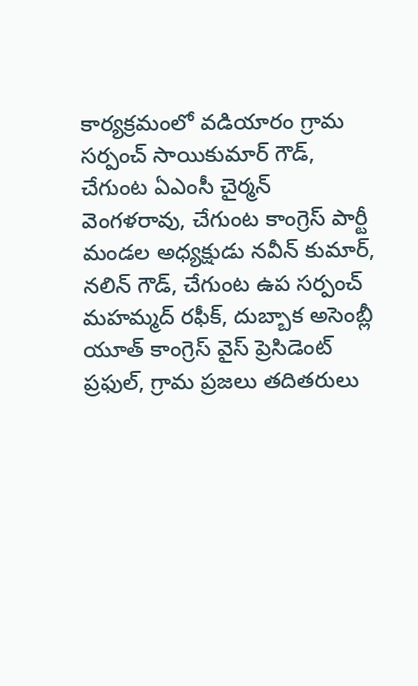కార్యక్రమంలో వడియారం గ్రామ సర్పంచ్ సాయికుమార్ గౌడ్, చేగుంట ఏఎంసీ చైర్మన్ వెంగళరావు, చేగుంట కాంగ్రెస్ పార్టీ మండల అధ్యక్షుడు నవీన్ కుమార్, నలిన్ గౌడ్, చేగుంట ఉప సర్పంచ్ మహమ్మద్ రఫీక్, దుబ్బాక అసెంబ్లీ యూత్ కాంగ్రెస్ వైస్ ప్రెసిడెంట్ ప్రఫుల్, గ్రామ ప్రజలు తదితరులు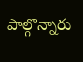పాల్గొన్నారు